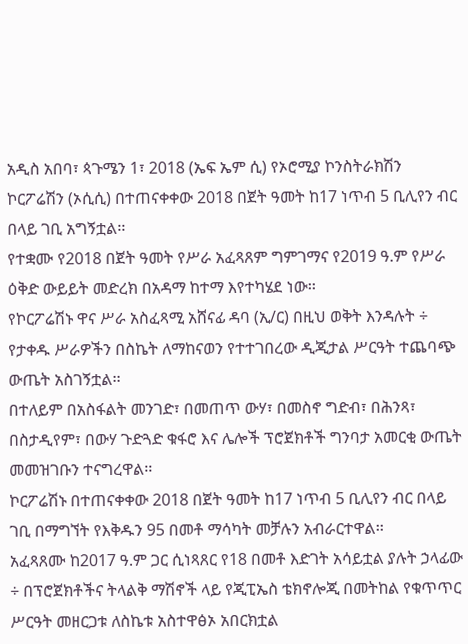አዲስ አበባ፣ ጳጉሜን 1፣ 2018 (ኤፍ ኤም ሲ) የኦሮሚያ ኮንስትራክሽን ኮርፖሬሽን (ኦሲሲ) በተጠናቀቀው 2018 በጀት ዓመት ከ17 ነጥብ 5 ቢሊየን ብር በላይ ገቢ አግኝቷል፡፡
የተቋሙ የ2018 በጀት ዓመት የሥራ አፈጻጸም ግምገማና የ2019 ዓ.ም የሥራ ዕቅድ ውይይት መድረክ በአዳማ ከተማ እየተካሄደ ነው፡፡
የኮርፖሬሽኑ ዋና ሥራ አስፈጻሚ አሸናፊ ዳባ (ኢ/ር) በዚህ ወቅት እንዳሉት ÷ የታቀዱ ሥራዎችን በስኬት ለማከናወን የተተገበረው ዲጂታል ሥርዓት ተጨባጭ ውጤት አስገኝቷል፡፡
በተለይም በአስፋልት መንገድ፣ በመጠጥ ውሃ፣ በመስኖ ግድብ፣ በሕንጻ፣ በስታዲየም፣ በውሃ ጉድጓድ ቁፋሮ እና ሌሎች ፕሮጀክቶች ግንባታ አመርቂ ውጤት መመዝገቡን ተናግረዋል፡፡
ኮርፖሬሽኑ በተጠናቀቀው 2018 በጀት ዓመት ከ17 ነጥብ 5 ቢሊየን ብር በላይ ገቢ በማግኘት የእቅዱን 95 በመቶ ማሳካት መቻሉን አብራርተዋል፡፡
አፈጻጸሙ ከ2017 ዓ.ም ጋር ሲነጻጸር የ18 በመቶ እድገት አሳይቷል ያሉት ኃላፊው ÷ በፕሮጀክቶችና ትላልቅ ማሽኖች ላይ የጂፒኤስ ቴክኖሎጂ በመትከል የቁጥጥር ሥርዓት መዘርጋቱ ለስኬቱ አስተዋፅኦ አበርክቷል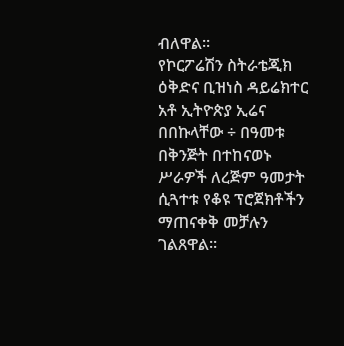ብለዋል፡፡
የኮርፖሬሽን ስትራቴጂክ ዕቅድና ቢዝነስ ዳይሬክተር አቶ ኢትዮጵያ ኢሬና በበኩላቸው ÷ በዓመቱ በቅንጅት በተከናወኑ ሥራዎች ለረጅም ዓመታት ሲጓተቱ የቆዩ ፕሮጀክቶችን ማጠናቀቅ መቻሉን ገልጸዋል።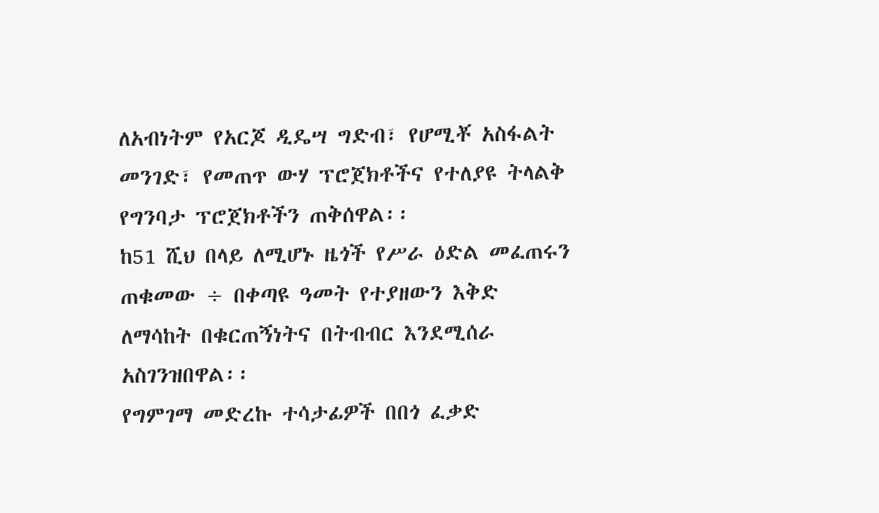ለአብነትም የአርጆ ዲዴሣ ግድብ፣ የሆሚቾ አስፋልት መንገድ፣ የመጠጥ ውሃ ፕሮጀክቶችና የተለያዩ ትላልቅ የግንባታ ፕሮጀክቶችን ጠቅሰዋል፡፡
ከ51 ሺህ በላይ ለሚሆኑ ዜጎች የሥራ ዕድል መፈጠሩን ጠቁመው ÷ በቀጣዩ ዓመት የተያዘውን እቅድ ለማሳከት በቁርጠኝነትና በትብብር እንደሚሰራ አስገንዝበዋል፡፡
የግምገማ መድረኩ ተሳታፊዎች በበጎ ፈቃድ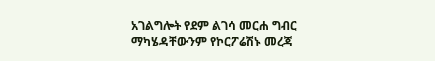አገልግሎት የደም ልገሳ መርሐ ግብር ማካሄዳቸውንም የኮርፖሬሽኑ መረጃ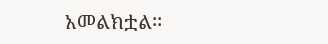አመልክቷል፡፡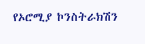የኦሮሚያ ኮንስትራክሽን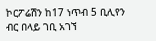ኮርፖሬሽን ከ17 ነጥብ 5 ቢሊየን ብር በላይ ገቢ አገኘ